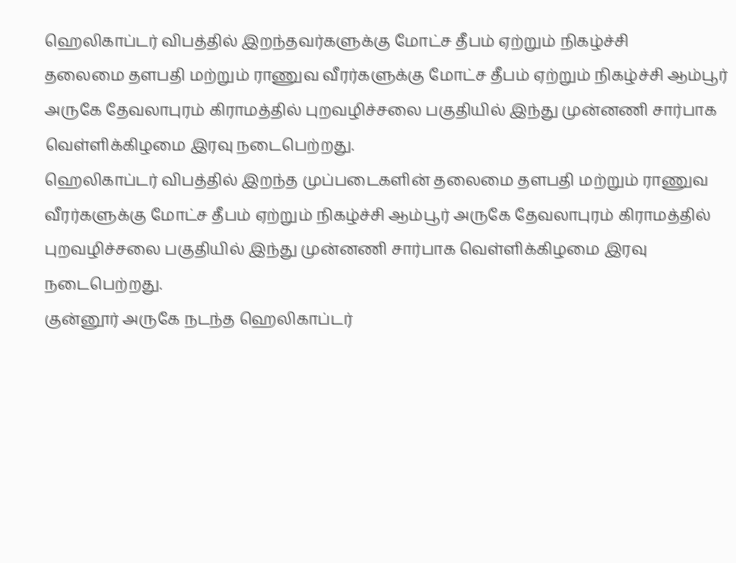ஹெலிகாப்டர் விபத்தில் இறந்தவர்களுக்கு மோட்ச தீபம் ஏற்றும் நிகழ்ச்சி
தலைமை தளபதி மற்றும் ராணுவ வீரர்களுக்கு மோட்ச தீபம் ஏற்றும் நிகழ்ச்சி ஆம்பூர் அருகே தேவலாபுரம் கிராமத்தில் புறவழிச்சலை பகுதியில் இந்து முன்னணி சார்பாக வெள்ளிக்கிழமை இரவு நடைபெற்றது.
ஹெலிகாப்டர் விபத்தில் இறந்த முப்படைகளின் தலைமை தளபதி மற்றும் ராணுவ வீரர்களுக்கு மோட்ச தீபம் ஏற்றும் நிகழ்ச்சி ஆம்பூர் அருகே தேவலாபுரம் கிராமத்தில் புறவழிச்சலை பகுதியில் இந்து முன்னணி சார்பாக வெள்ளிக்கிழமை இரவு நடைபெற்றது.
குன்னூர் அருகே நடந்த ஹெலிகாப்டர்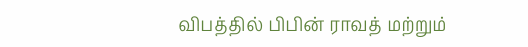விபத்தில் பிபின் ராவத் மற்றும்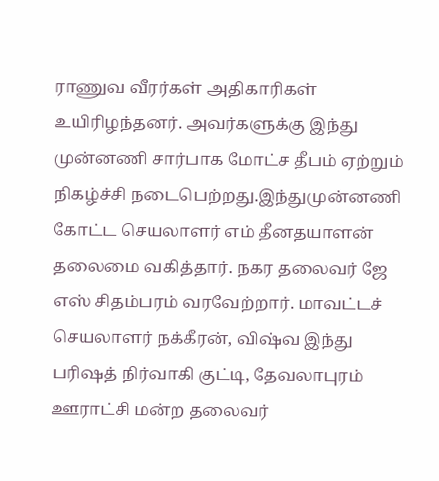ராணுவ வீரர்கள் அதிகாரிகள் உயிரிழந்தனர். அவர்களுக்கு இந்து முன்னணி சார்பாக மோட்ச தீபம் ஏற்றும் நிகழ்ச்சி நடைபெற்றது.இந்துமுன்னணி கோட்ட செயலாளர் எம் தீனதயாளன் தலைமை வகித்தார். நகர தலைவர் ஜே எஸ் சிதம்பரம் வரவேற்றார். மாவட்டச் செயலாளர் நக்கீரன், விஷ்வ இந்து பரிஷத் நிர்வாகி குட்டி, தேவலாபுரம் ஊராட்சி மன்ற தலைவர்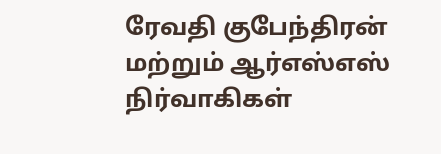ரேவதி குபேந்திரன் மற்றும் ஆர்எஸ்எஸ் நிர்வாகிகள்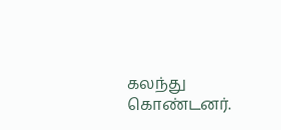கலந்து கொண்டனர்.